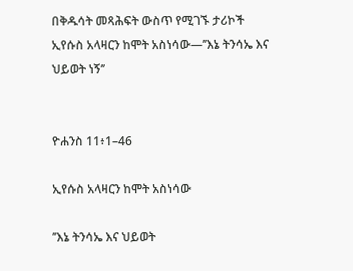በቅዱሳት መጻሕፍት ውስጥ የሚገኙ ታሪኮች
ኢየሱስ አላዛርን ከሞት አስነሳው—’’እኔ ትንሳኤ እና ህይወት ነኝ’’


ዮሐንስ 11፥1–46

ኢየሱስ አላዛርን ከሞት አስነሳው

’’እኔ ትንሳኤ እና ህይወት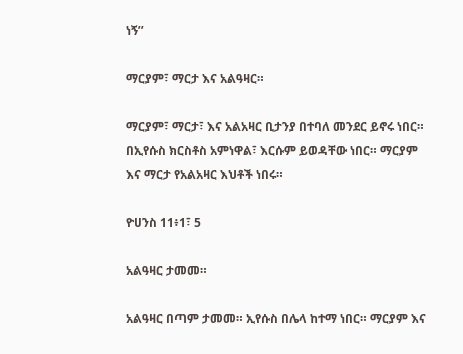ነኝ’’

ማርያም፣ ማርታ እና አልዓዛር።

ማርያም፣ ማርታ፣ እና አልአዛር ቢታንያ በተባለ መንደር ይኖሩ ነበር። በኢየሱስ ክርስቶስ አምነዋል፣ እርሱም ይወዳቸው ነበር። ማርያም እና ማርታ የአልአዛር እህቶች ነበሩ።

ዮሀንስ 11፥1፣ 5

አልዓዛር ታመመ።

አልዓዛር በጣም ታመመ። ኢየሱስ በሌላ ከተማ ነበር። ማርያም እና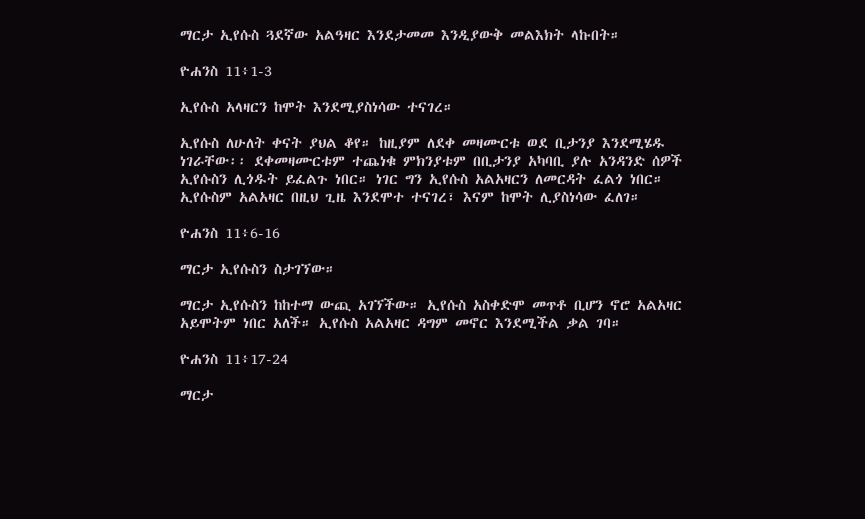ማርታ ኢየሱስ ጓደኛው አልዓዛር እንደታመመ እንዲያውቅ መልእክት ላኩበት።

ዮሐንስ 11፥1-3

ኢየሱስ አላዛርን ከሞት እንደሚያስነሳው ተናገረ።

ኢየሱስ ለሁለት ቀናት ያህል ቆየ። ከዚያም ለደቀ መዛሙርቱ ወደ ቢታንያ እንደሚሄዱ ነገራቸው፡፡ ደቀመዛሙርቱም ተጨነቁ ምክንያቱም በቢታንያ አካባቢ ያሉ አንዳንድ ሰዎች ኢየሱስን ሊጎዱት ይፈልጉ ነበር። ነገር ግን ኢየሱስ አልአዛርን ለመርዳት ፈልጎ ነበር። ኢየሱስም አልአዛር በዚህ ጊዜ እንደሞተ ተናገረ፣ እናም ከሞት ሊያስነሳው ፈለገ።

ዮሐንስ 11፥6-16

ማርታ ኢየሱስን ስታገኘው።

ማርታ ኢየሱስን ከከተማ ውጪ አገኘችው። ኢየሱስ አስቀድሞ መጥቶ ቢሆን ኖሮ አልአዛር አይሞትም ነበር አለች። ኢየሱስ አልአዛር ዳግም መኖር እንደሚችል ቃል ገባ።

ዮሐንስ 11፥17-24

ማርታ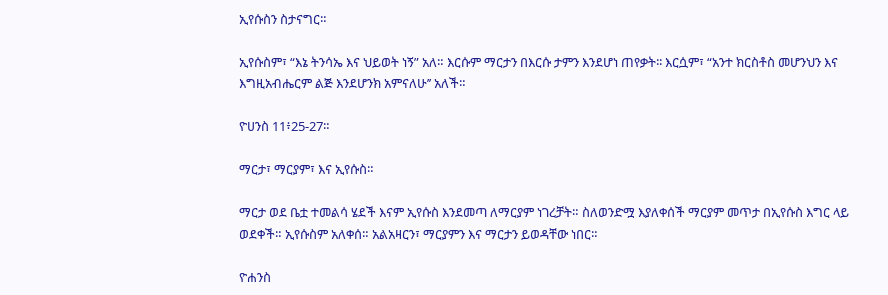ኢየሱስን ስታናግር።

ኢየሱስም፣ “እኔ ትንሳኤ እና ህይወት ነኝ” አለ። እርሱም ማርታን በእርሱ ታምን እንደሆነ ጠየቃት፡፡ እርሷም፣ “አንተ ክርስቶስ መሆንህን እና እግዚአብሔርም ልጅ እንደሆንክ አምናለሁ’’ አለች።

ዮሀንስ 11፥25-27።

ማርታ፣ ማርያም፣ እና ኢየሱስ።

ማርታ ወደ ቤቷ ተመልሳ ሄደች እናም ኢየሱስ እንደመጣ ለማርያም ነገረቻት። ስለወንድሟ እያለቀሰች ማርያም መጥታ በኢየሱስ እግር ላይ ወደቀች። ኢየሱስም አለቀሰ። አልአዛርን፣ ማርያምን እና ማርታን ይወዳቸው ነበር።

ዮሐንስ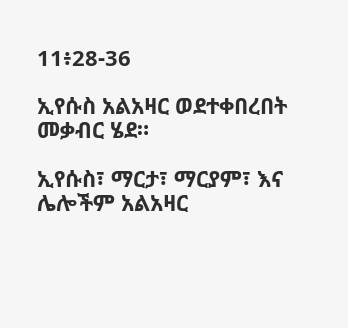11፥28-36

ኢየሱስ አልአዛር ወደተቀበረበት መቃብር ሄደ።

ኢየሱስ፣ ማርታ፣ ማርያም፣ እና ሌሎችም አልአዛር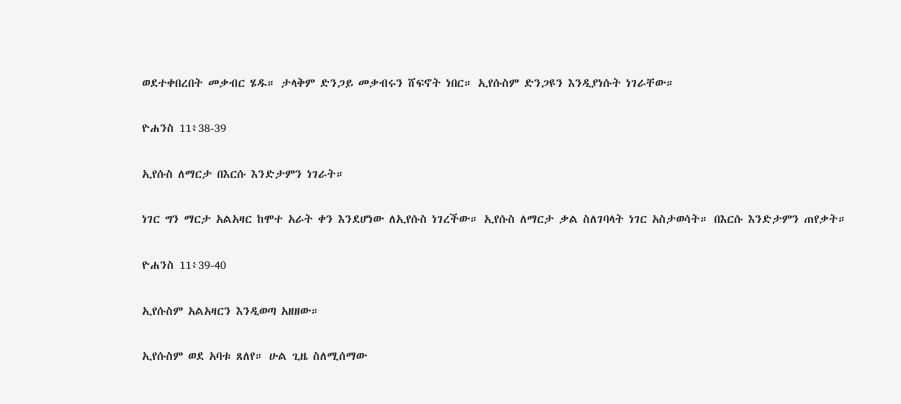ወደተቀበረበት መቃብር ሄዱ። ታላቅም ድንጋይ መቃብሩን ሸፍኖት ነበር። ኢየሱስም ድንጋዩን እንዲያነሱት ነገራቸው።

ዮሐንስ 11፥38-39

ኢየሱስ ለማርታ በእርሱ እንድታምን ነገራት።

ነገር ግን ማርታ አልአዛር ከሞተ አራት ቀን እንደሆነው ለኢየሱስ ነገረችው። ኢየሱስ ለማርታ ቃል ስለገባላት ነገር አስታወሳት። በእርሱ እንድታምን ጠየቃት።

ዮሐንስ 11፥39-40

ኢየሱስም አልአዛርን እንዲወጣ አዘዘው።

ኢየሱስም ወደ አባቱ ጸለየ። ሁል ጊዜ ስለሚሰማው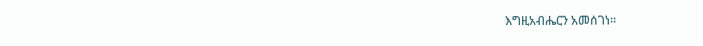እግዚአብሔርን አመሰገነ።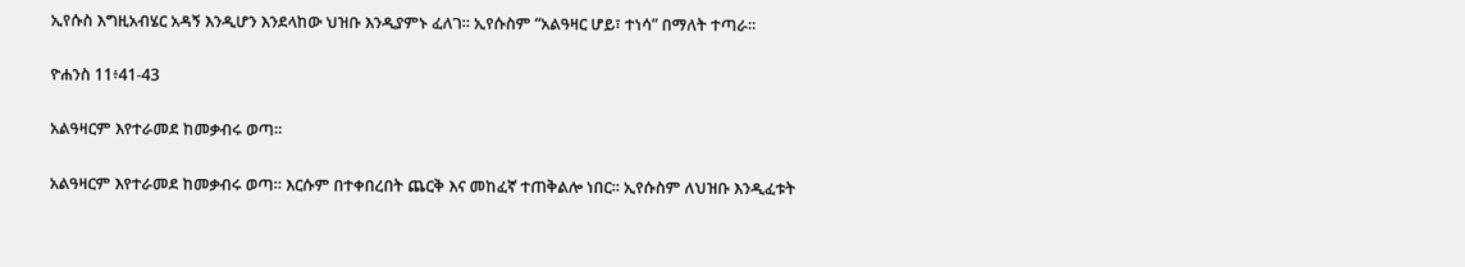ኢየሱስ እግዚአብሄር አዳኝ እንዲሆን እንደላከው ህዝቡ እንዲያምኑ ፈለገ። ኢየሱስም “አልዓዛር ሆይ፣ ተነሳ” በማለት ተጣራ።

ዮሐንስ 11፥41-43

አልዓዛርም እየተራመደ ከመቃብሩ ወጣ።

አልዓዛርም እየተራመደ ከመቃብሩ ወጣ። እርሱም በተቀበረበት ጨርቅ እና መከፈኛ ተጠቅልሎ ነበር። ኢየሱስም ለህዝቡ እንዲፈቱት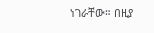ነገራቸው። በዚያ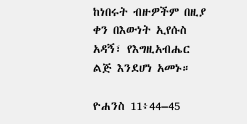ከነበሩት ብዙዎችም በዚያ ቀን በእውነት ኢየሱስ አዳኝ፣ የእግዚአብሔር ልጅ እንደሆነ አመኑ።

ዮሐንስ 11፥44–45